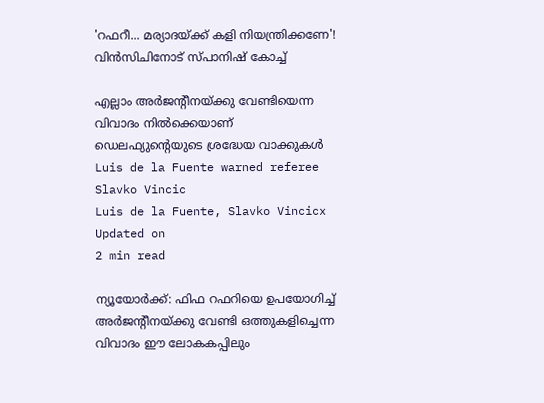'റഫറീ... മര്യാദയ്ക്ക് കളി നിയന്ത്രിക്കണേ'! വിൻസിചിനോട് സ്പാനിഷ് കോച്ച്

എല്ലാം അർജന്റീനയ്ക്കു വേണ്ടിയെന്ന വിവാദം നിൽക്കെയാണ് ഡെലഫ്യുന്റെയുടെ ശ്രദ്ധേയ വാക്കുകൾ
Luis de la Fuente warned referee Slavko Vincic
Luis de la Fuente, Slavko Vincicx
Updated on
2 min read

ന്യൂയോർക്ക്: ഫിഫ റഫറിയെ ഉപയോഗിച്ച് അർജന്റീനയ്ക്കു വേണ്ടി ഒത്തുകളിച്ചെന്ന വിവാദം ഈ ലോകകപ്പിലും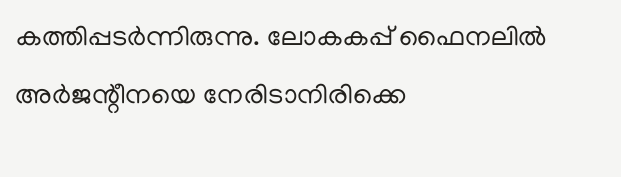കത്തിപ്പടർന്നിരുന്നു. ലോകകപ്പ് ഫൈനലിൽ അർജന്റീനയെ നേരിടാനിരിക്കെ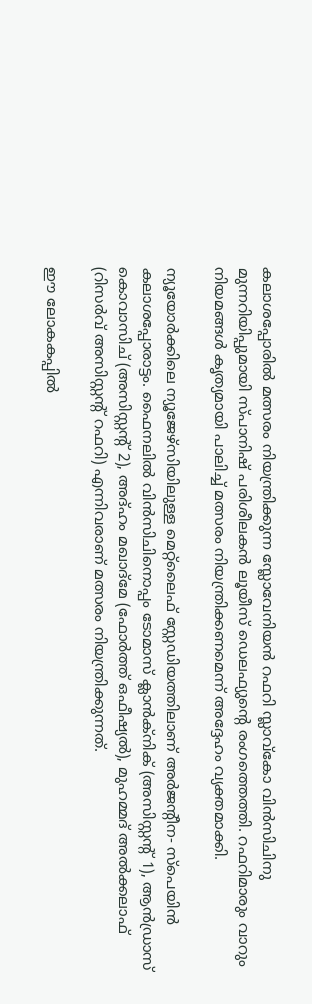കലാശപ്പോരിൽ മത്സരം നിയന്ത്രിക്കുന്ന സ്ലോവേനിയൻ റഫറി സ്ലാവ്കോ വിൻസിചിനു മുന്നറിയിപ്പുമായി സ്പാനിഷ് പരിശീലകൻ ലൂയീസ് ഡെലഫ്യുന്റെ രംഗത്തെത്തി. റഫറിമാരും വാറും നിയമങ്ങൾ കൃത്യമായി പാലിച്ച് മത്സരം നിയന്ത്രിക്കണമെന്ന് അദ്ദേഹം വ്യക്തമാക്കി.

ന്യൂയോർക്കിലെ ന്യൂജേഴ്സിയിലുള്ള മെറ്റ്ലൈഫ് സ്റ്റേഡിയത്തിലാണ് അർജന്റീന- സ്പെയിൻ കലാശപ്പോരാട്ടം. ഫൈനലിൽ വിൻസിചിനൊപ്പം ടോമാസ് ക്ലാൻക്നിക് (അസിസ്റ്റന്റ് 1), ആൻഡ്രാസ് കൊവാസിച് (അസിസ്റ്റന്റ് 2), അദ്ഹം മഖാദ്മേ (ഫോർത്ത് ഒഫീഷ്യൽ), മുഹമ്മദ് അൽക്കലാഫ് (റിസർവ് അസിസ്റ്റന്റ് റഫറി) എന്നിവരാണ് മത്സരം നിയന്ത്രിക്കുന്നത്.

ഈ ലോകകപ്പിൽ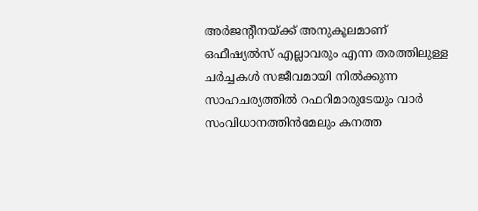അർജന്റീനയ്ക്ക് അനുകൂലമാണ് ഒഫീഷ്യൽസ് എല്ലാവരും എന്ന തരത്തിലുള്ള ചർച്ചകൾ സജീവമായി നിൽക്കുന്ന സാഹചര്യത്തിൽ റഫറിമാരുടേയും വാർ സംവിധാനത്തിൻമേലും കനത്ത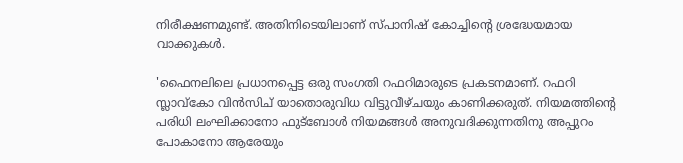നിരീക്ഷണമുണ്ട്. അതിനിടെയിലാണ് സ്പാനിഷ് കോച്ചിന്റെ ശ്രദ്ധേയമായ വാക്കുകൾ.

'ഫൈനലിലെ പ്രധാനപ്പെട്ട ഒരു സംഗതി റഫറിമാരുടെ പ്രകടനമാണ്. റഫറി സ്ലാവ്കോ വിൻസിച് യാതൊരുവിധ വിട്ടുവീഴ്ചയും കാണിക്കരുത്. നിയമത്തിന്റെ പരിധി ലംഘിക്കാനോ ഫുട്ബോൾ നിയമങ്ങൾ അനുവദിക്കുന്നതിനു അപ്പുറം പോകാനോ ആരേയും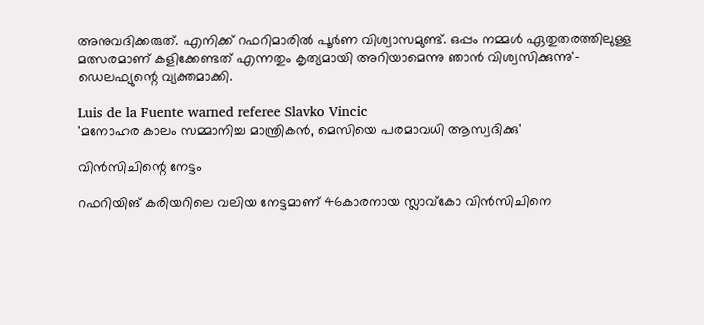അനുവദിക്കരുത്. എനിക്ക് റഫറിമാരിൽ പൂർണ വിശ്വാസമുണ്ട്. ഒപ്പം നമ്മൾ ഏതുതരത്തിലുള്ള മത്സരമാണ് കളിക്കേണ്ടത് എന്നതും കൃത്യമായി അറിയാമെന്നു ‍‍ഞാൻ വിശ്വസിക്കുന്നു'- ഡെലഫ്യുന്റെ വ്യക്തമാക്കി.

Luis de la Fuente warned referee Slavko Vincic
'മനോഹര കാലം സമ്മാനിച്ച മാന്ത്രികൻ, മെസിയെ പരമാവധി ആസ്വദിക്കു'

വിൻസിചിന്റെ നേട്ടം

റഫറിയിങ് കരിയറിലെ വലിയ നേട്ടമാണ് 46കാരനായ സ്ലാവ്കോ വിൻസിചിനെ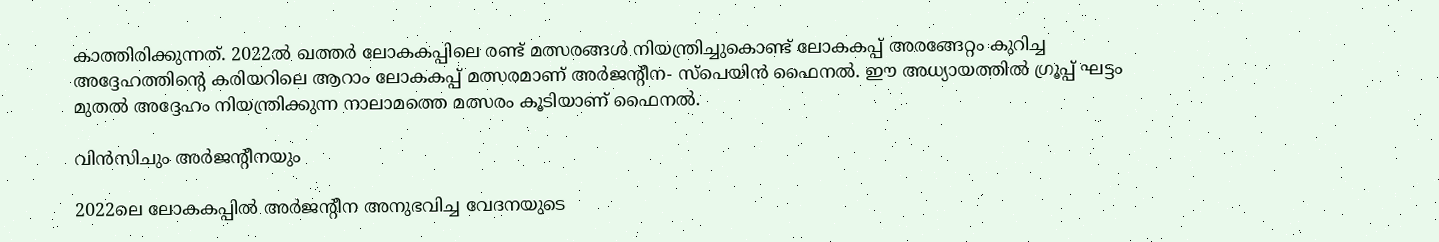കാത്തിരിക്കുന്നത്. 2022ൽ ഖത്തർ ലോകകപ്പിലെ രണ്ട് മത്സരങ്ങൾ നിയന്ത്രിച്ചുകൊണ്ട് ലോകകപ്പ് അരങ്ങേറ്റം കുറിച്ച അദ്ദേഹത്തിന്റെ കരിയറിലെ ആറാം ലോകകപ്പ് മത്സരമാണ് അർജന്റീന- സ്പെയിൻ ഫൈനൽ. ഈ അധ്യായത്തിൽ ഗ്രൂപ്പ് ഘട്ടം മുതൽ അദ്ദേഹം നിയന്ത്രിക്കുന്ന നാലാമത്തെ മത്സരം കൂടിയാണ് ഫൈനൽ.

വിൻസിചും അർജന്റീനയും

2022ലെ ലോകകപ്പിൽ അർജന്റീന അനുഭവിച്ച വേദനയുടെ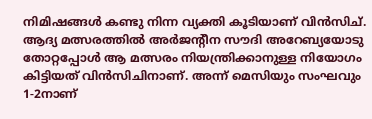നിമിഷങ്ങൾ കണ്ടു നിന്ന വ്യക്തി കൂടിയാണ് വിൻസിച്. ആദ്യ മത്സരത്തിൽ അർജന്റീന സൗദി അറേബ്യയോടു തോറ്റപ്പോൾ ആ മത്സരം നിയന്ത്രിക്കാനുള്ള നിയോഗം കിട്ടിയത് വിൻസിചിനാണ്. അന്ന് മെസിയും സംഘവും 1-2നാണ്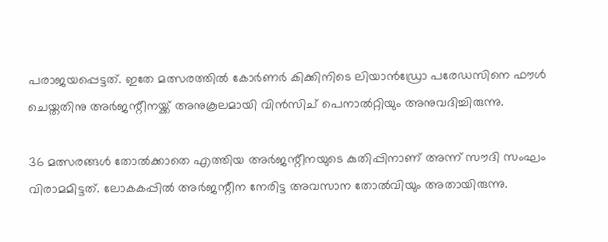പരാജയപ്പെട്ടത്. ഇതേ മത്സരത്തിൽ കോർണർ കിക്കിനിടെ ലിയാൻഡ്രോ പരേഡസിനെ ഫൗൾ ചെയ്തതിനു അർജന്റീനയ്ക്ക് അനുകൂലമായി വിൻസിച് പെനാൽറ്റിയും അനുവദിച്ചിരുന്നു.

36 മത്സരങ്ങൾ തോൽക്കാതെ എത്തിയ അർജന്റീനയുടെ കുതിപ്പിനാണ് അന്ന് സൗദി സംഘം വിരാമമിട്ടത്. ലോകകപ്പിൽ അർജന്റീന നേരിട്ട അവസാന തോൽവിയും അതായിരുന്നു.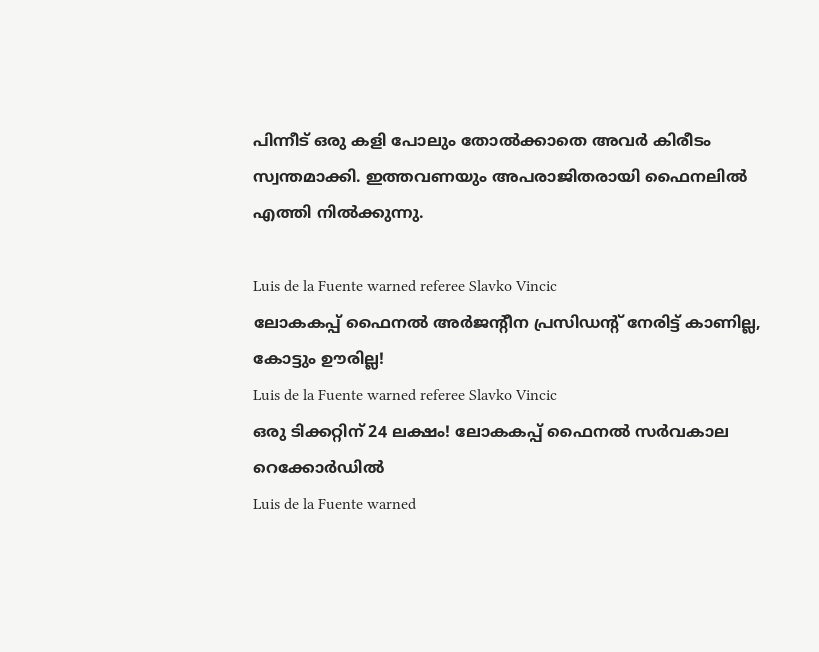പിന്നീട് ഒരു കളി പോലും തോൽക്കാതെ അവർ കിരീടം സ്വന്തമാക്കി. ഇത്തവണയും അപരാജിതരായി ഫൈനലിൽ എത്തി നിൽക്കുന്നു.

Luis de la Fuente warned referee Slavko Vincic
ലോകകപ്പ് ഫൈനൽ അർജന്റീന പ്രസിഡന്റ് നേരിട്ട് കാണില്ല, കോട്ടും ഊരില്ല!
Luis de la Fuente warned referee Slavko Vincic
ഒരു ടിക്കറ്റിന് 24 ലക്ഷം! ലോകകപ്പ് ഫൈനൽ സർവകാല റെക്കോർഡിൽ
Luis de la Fuente warned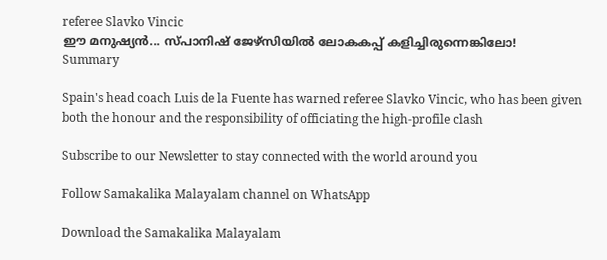referee Slavko Vincic
ഈ മനുഷ്യൻ... സ്പാനിഷ് ജേഴ്സിയിൽ ലോകകപ്പ് കളിച്ചിരുന്നെങ്കിലോ!
Summary

Spain's head coach Luis de la Fuente has warned referee Slavko Vincic, who has been given both the honour and the responsibility of officiating the high-profile clash

Subscribe to our Newsletter to stay connected with the world around you

Follow Samakalika Malayalam channel on WhatsApp

Download the Samakalika Malayalam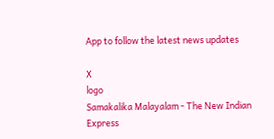App to follow the latest news updates

X
logo
Samakalika Malayalam - The New Indian Express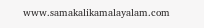www.samakalikamalayalam.com